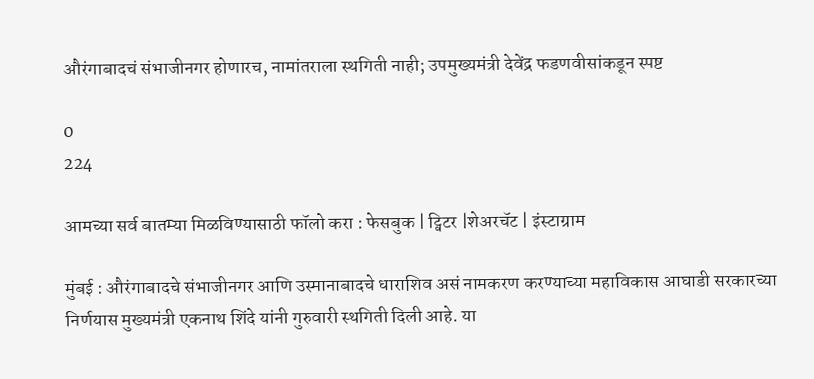औरंगाबादचं संभाजीनगर होणारच, नामांतराला स्थगिती नाही; उपमुख्यमंत्री देवेंद्र फडणवीसांकडून स्पष्ट

0
224

आमच्या सर्व बातम्या मिळविण्यासाठी फॉलो करा : फेसबुक | ट्विटर |शेअरचॅट | इंस्टाग्राम

मुंबई : औरंगाबादचे संभाजीनगर आणि उस्मानाबादचे धाराशिव असं नामकरण करण्याच्या महाविकास आघाडी सरकारच्या निर्णयास मुख्यमंत्री एकनाथ शिंदे यांनी गुरुवारी स्थगिती दिली आहे. या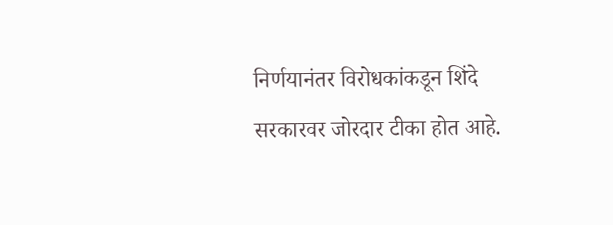निर्णयानंतर विरोधकांकडून शिंदे सरकारवर जोरदार टीका होत आहे.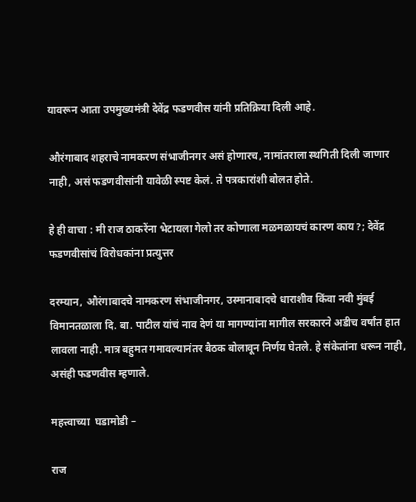यावरून आता उपमुख्यमंत्री देवेंद्र फडणवीस यांनी प्रतिक्रिया दिली आहे.

औरंगाबाद शहराचे नामकरण संभाजीनगर असं होणारच, नामांतराला स्थगिती दिली जाणार नाही, असं फडणवीसांनी यावेळी स्पष्ट केलं. ते पत्रकारांशी बोलत होते.

हे ही वाचा : मी राज ठाकरेंना भेटायला गेलो तर कोणाला मळमळायचं कारण काय?; देवेंद्र फडणवीसांचं विरोधकांना प्रत्युत्तर

दरम्यान, औरंगाबादचे नामकरण संभाजीनगर, उस्मानाबादचे धाराशीव किंवा नवी मुंबई विमानतळाला दि. बा. पाटील यांचं नाव देणं या मागण्यांना मागील सरकारने अडीच वर्षांत हात लावला नाही. मात्र बहुमत गमावल्यानंतर बैठक बोलावून निर्णय घेतले. हे संकेतांना धरून नाही, असंही फडणवीस म्हणाले.

महत्त्वाच्या  घडामोडी –

राज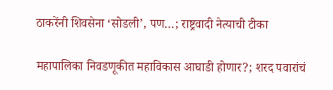ठाकरेंनी शिवसेना ‘सोडली’, पण…; राष्ट्रवादी नेत्याची टीका

महापालिका निवडणूकीत महाविकास आघाडी होणार?; शरद पवारांचं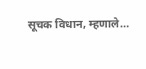सूचक विधान, म्हणाले…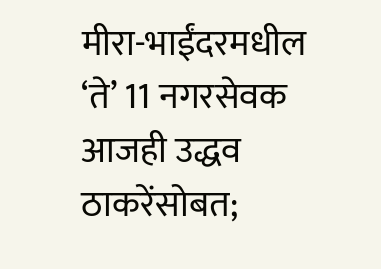मीरा-भाईंदरमधील ‘ते’ 11 नगरसेवक आजही उद्धव ठाकरेंसोबत;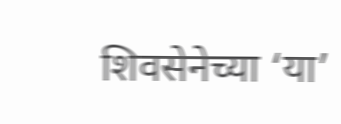शिवसेनेच्या ‘या’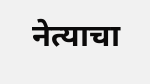नेत्याचा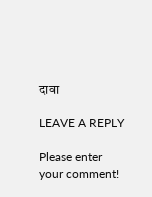दावा

LEAVE A REPLY

Please enter your comment!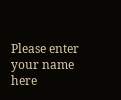Please enter your name here